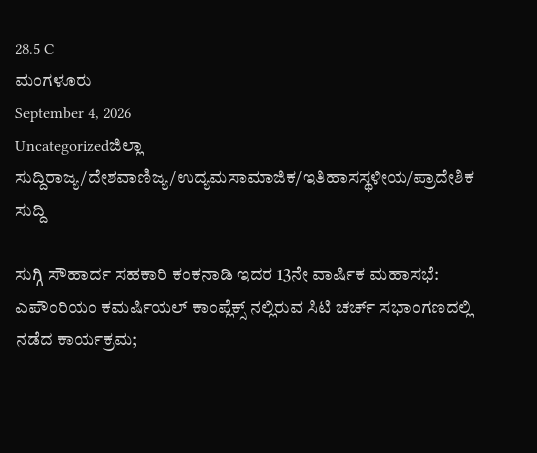28.5 C
ಮಂಗಳೂರು
September 4, 2026
Uncategorizedಜಿಲ್ಲಾ ಸುದ್ದಿರಾಜ್ಯ/ದೇಶವಾಣಿಜ್ಯ/ಉದ್ಯಮಸಾಮಾಜಿಕ/ಇತಿಹಾಸಸ್ಥಳೀಯ/ಪ್ರಾದೇಶಿಕ ಸುದ್ದಿ

ಸುಗ್ಗಿ ಸೌಹಾರ್ದ ಸಹಕಾರಿ ಕಂಕನಾಡಿ ಇದರ 13ನೇ ವಾರ್ಷಿಕ ಮಹಾಸಭೆ: ಎಪೌಂರಿಯಂ ಕಮರ್ಷಿಯಲ್ ಕಾಂಪ್ಲೆಕ್ಸ್ ನಲ್ಲಿರುವ ಸಿಟಿ ಚರ್ಚ್ ಸಭಾಂಗಣದಲ್ಲಿ ನಡೆದ ಕಾರ್ಯಕ್ರಮ;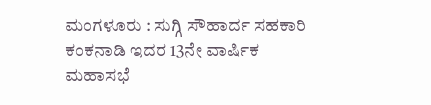ಮಂಗಳೂರು : ಸುಗ್ಗಿ ಸೌಹಾರ್ದ ಸಹಕಾರಿ ಕಂಕನಾಡಿ ಇದರ 13ನೇ ವಾರ್ಷಿಕ ಮಹಾಸಭೆ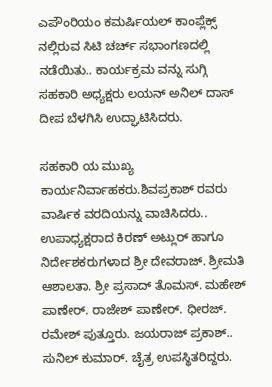ಎಪೌಂರಿಯಂ ಕಮರ್ಷಿಯಲ್ ಕಾಂಪ್ಲೆಕ್ಸ್ ನಲ್ಲಿರುವ ಸಿಟಿ ಚರ್ಚ್ ಸಭಾಂಗಣದಲ್ಲಿ ನಡೆಯಿತು.. ಕಾರ್ಯಕ್ರಮ ವನ್ನು ಸುಗ್ಗಿ ಸಹಕಾರಿ ಅಧ್ಯಕ್ಷರು ಲಯನ್ ಅನಿಲ್ ದಾಸ್ ದೀಪ ಬೆಳಗಿಸಿ ಉದ್ಘಾಟಿಸಿದರು.

ಸಹಕಾರಿ ಯ ಮುಖ್ಯ ಕಾರ್ಯನಿರ್ವಾಹಕರು.ಶಿವಪ್ರಕಾಶ್ ರವರು ವಾರ್ಷಿಕ ವರದಿಯನ್ನು ವಾಚಿಸಿದರು.. ಉಪಾಧ್ಯಕ್ಷರಾದ ಕಿರಣ್ ಅಟ್ಲುರ್ ಹಾಗೂ ನಿರ್ದೇಶಕರುಗಳಾದ ಶ್ರೀ ದೇವರಾಜ್. ಶ್ರೀಮತಿ ಆಶಾಲತಾ. ಶ್ರೀ ಪ್ರಸಾದ್ ತೊಮಸ್. ಮಹೇಶ್ ಪಾಣೇರ್. ರಾಜೇಶ್ ಪಾಣೇರ್. ಧೀರಜ್. ರಮೇಶ್ ಪುತ್ತೂರು. ಜಯರಾಜ್ ಪ್ರಕಾಶ್.. ಸುನಿಲ್ ಕುಮಾರ್. ಚೈತ್ರ ಉಪಸ್ಥಿತರಿದ್ದರು.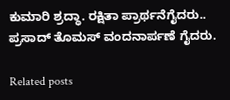ಕುಮಾರಿ ಶ್ರದ್ಧಾ. ರಕ್ಷಿತಾ ಪ್ರಾರ್ಥನೆಗೈದರು.. ಪ್ರಸಾದ್ ತೊಮಸ್ ವಂದನಾರ್ಪಣೆ ಗೈದರು.

Related posts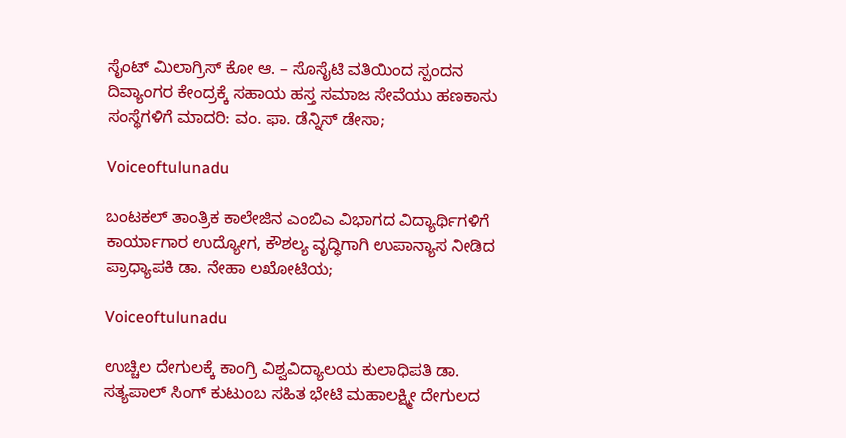ಸೈಂಟ್ ಮಿಲಾಗ್ರಿಸ್ ಕೋ ಆ. – ಸೊಸೈಟಿ ವತಿಯಿಂದ ಸ್ಪಂದನ ದಿವ್ಯಾಂಗರ ಕೇಂದ್ರಕ್ಕೆ ಸಹಾಯ ಹಸ್ತ ಸಮಾಜ ಸೇವೆಯು ಹಣಕಾಸು ಸಂಸ್ಥೆಗಳಿಗೆ ಮಾದರಿ: ವಂ. ಫಾ. ಡೆನ್ನಿಸ್ ಡೇಸಾ;

Voiceoftulunadu

ಬಂಟಕಲ್ ತಾಂತ್ರಿಕ ಕಾಲೇಜಿನ ಎಂಬಿಎ ವಿಭಾಗದ ವಿದ್ಯಾರ್ಥಿಗಳಿಗೆ ಕಾರ್ಯಾಗಾರ ಉದ್ಯೋಗ, ಕೌಶಲ್ಯ ವೃದ್ಧಿಗಾಗಿ ಉಪಾನ್ಯಾಸ ನೀಡಿದ ಪ್ರಾಧ್ಯಾಪಕಿ ಡಾ. ನೇಹಾ ಲಖೋಟಿಯ;

Voiceoftulunadu

ಉಚ್ಚಿಲ ದೇಗುಲಕ್ಕೆ ಕಾಂಗ್ರಿ ವಿಶ್ವವಿದ್ಯಾಲಯ ಕುಲಾಧಿಪತಿ ಡಾ. ಸತ್ಯಪಾಲ್ ಸಿಂಗ್ ಕುಟುಂಬ ಸಹಿತ ಭೇಟಿ ಮಹಾಲಕ್ಷ್ಮೀ ದೇಗುಲದ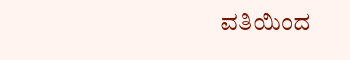ವತಿಯಿಂದ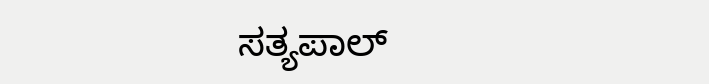ಸತ್ಯಪಾಲ್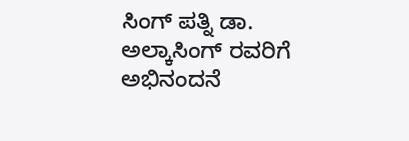ಸಿಂಗ್ ಪತ್ನಿ ಡಾ. ಅಲ್ಕಾಸಿಂಗ್ ರವರಿಗೆ ಅಭಿನಂದನೆ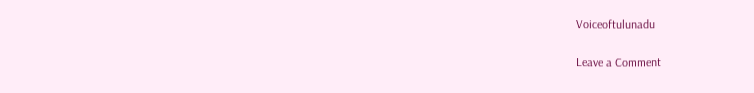Voiceoftulunadu

Leave a Comment